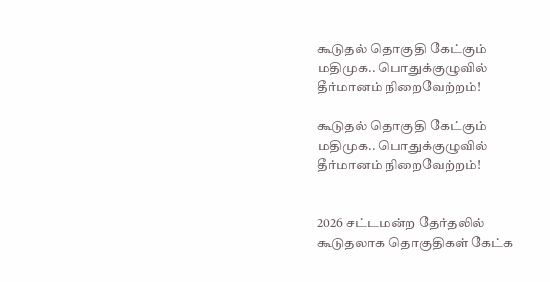கூடுதல் தொகுதி கேட்கும் மதிமுக.. பொதுக்குழுவில் தீர்மானம் நிறைவேற்றம்!

கூடுதல் தொகுதி கேட்கும் மதிமுக.. பொதுக்குழுவில் தீர்மானம் நிறைவேற்றம்!


2026 சட்டமன்ற தேர்தலில் கூடுதலாக தொகுதிகள் கேட்க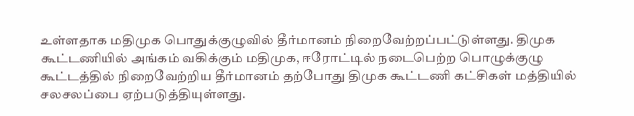உள்ளதாக மதிமுக பொதுக்குழுவில் தீர்மானம் நிறைவேற்றப்பட்டுள்ளது. திமுக கூட்டணியில் அங்கம் வகிக்கும் மதிமுக, ஈரோட்டில் நடைபெற்ற பொழுக்குழு கூட்டத்தில் நிறைவேற்றிய தீர்மானம் தற்போது திமுக கூட்டணி கட்சிகள் மத்தியில் சலசலப்பை ஏற்படுத்தியுள்ளது.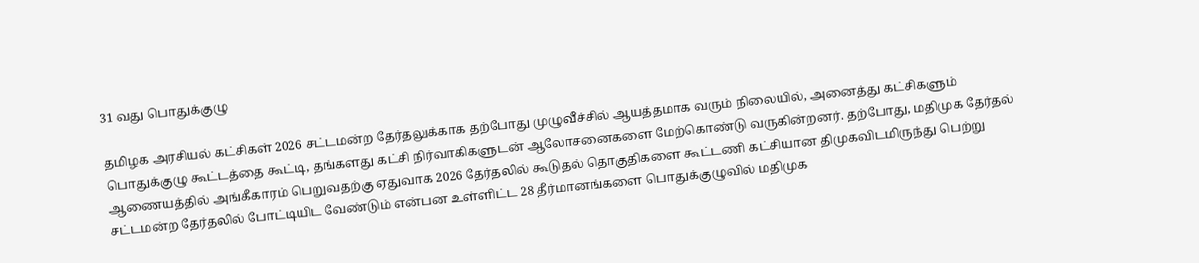31 வது பொதுக்குழு

தமிழக அரசியல் கட்சிகள் 2026 சட்டமன்ற தேர்தலுக்காக தற்போது முழுவீச்சில் ஆயத்தமாக வரும் நிலையில், அனைத்து கட்சிகளும் பொதுக்குழு கூட்டத்தை கூட்டி, தங்களது கட்சி நிர்வாகிகளுடன் ஆலோசனைகளை மேற்கொண்டு வருகின்றனர். தற்போது, மதிமுக தேர்தல் ஆணையத்தில் அங்கீகாரம் பெறுவதற்கு ஏதுவாக 2026 தேர்தலில் கூடுதல் தொகுதிகளை கூட்டணி கட்சியான திமுகவிடமிருந்து பெற்று சட்டமன்ற தேர்தலில் போட்டியிட வேண்டும் என்பன உள்ளிட்ட 28 தீர்மானங்களை பொதுக்குழுவில் மதிமுக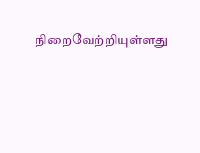நிறைவேற்றியுள்ளது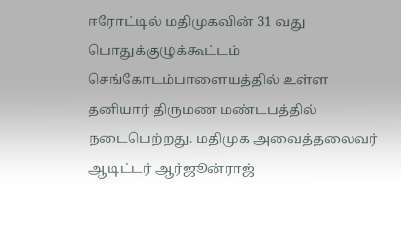ஈரோட்டில் மதிமுகவின் 31 வது பொதுக்குழுக்கூட்டம் செங்கோடம்பாளையத்தில் உள்ள தனியார் திருமண மண்டபத்தில் நடைபெற்றது. மதிமுக அவைத்தலைவர் ஆடிட்டர் ஆர்ஜூன்ராஜ்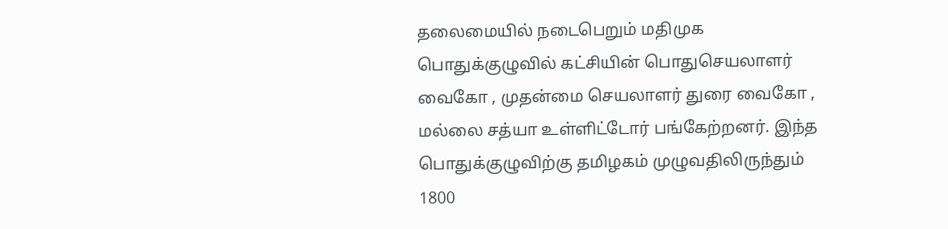தலைமையில் நடைபெறும் மதிமுக பொதுக்குழுவில் கட்சியின் பொதுசெயலாளர் வைகோ , முதன்மை செயலாளர் துரை வைகோ , மல்லை சத்யா உள்ளிட்டோர் பங்கேற்றனர். இந்த பொதுக்குழுவிற்கு தமிழகம் முழுவதிலிருந்தும் 1800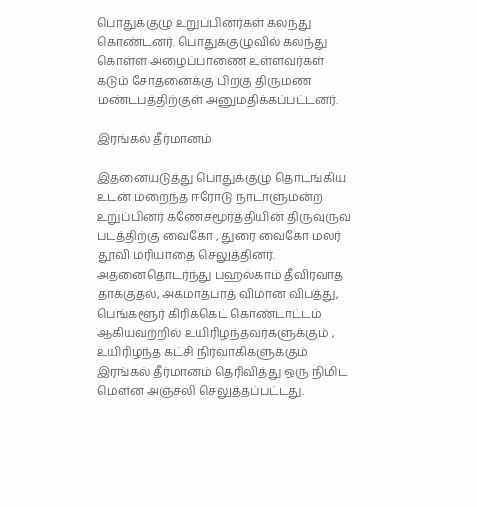பொதுக்குழு உறுப்பினர்கள் கலந்து கொண்டனர். பொதுக்குழுவில் கலந்து கொள்ள அழைப்பாணை உள்ளவர்கள் கடும் சோதனைக்கு பிறகு திருமண மண்டபத்திற்குள் அனுமதிக்கப்பட்டனர்.

இரங்கல் தீர்மானம்

இதனையடுத்து பொதுக்குழு தொடங்கிய உடன் மறைந்த ஈரோடு நாடாளுமன்ற உறுப்பினர் கணேசமூர்த்தியின் திருவுருவ படத்திற்கு வைகோ , துரை வைகோ மலர் தூவி மரியாதை செலுத்தினர். அதனைதொடர்ந்து பஹல்காம் தீவிரவாத தாக்குதல், அகமாதபாத் விமான விபத்து, பெங்களூர் கிரிக்கெட் கொண்டாட்டம் ஆகியவற்றில் உயிரிழந்தவர்களுக்கும் , உயிரிழந்த கட்சி நிர்வாகிகளுக்கும் இரங்கல் தீர்மானம் தெரிவித்து ஒரு நிமிட மெளன அஞ்சலி செலுத்தப்பட்டது.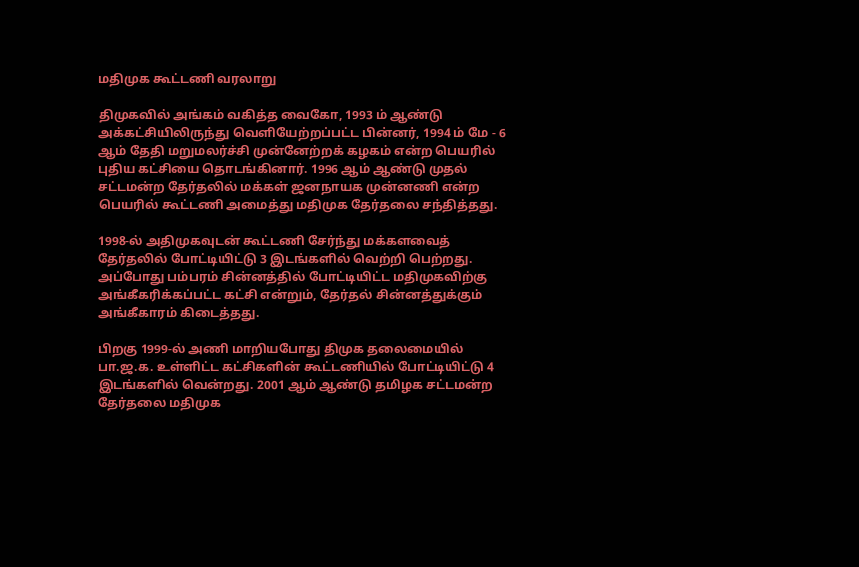மதிமுக கூட்டணி வரலாறு

திமுகவில் அங்கம் வகித்த வைகோ, 1993 ம் ஆண்டு அக்கட்சியிலிருந்து வெளியேற்றப்பட்ட பின்னர், 1994 ம் மே - 6 ஆம் தேதி மறுமலர்ச்சி முன்னேற்றக் கழகம் என்ற பெயரில் புதிய கட்சியை தொடங்கினார். 1996 ஆம் ஆண்டு முதல் சட்டமன்ற தேர்தலில் மக்கள் ஜனநாயக முன்னணி என்ற பெயரில் கூட்டணி அமைத்து மதிமுக தேர்தலை சந்தித்தது.

1998-ல் அதிமுகவுடன் கூட்டணி சேர்ந்து மக்களவைத் தேர்தலில் போட்டியிட்டு 3 இடங்களில் வெற்றி பெற்றது. அப்போது பம்பரம் சின்னத்தில் போட்டியிட்ட மதிமுகவிற்கு அங்கீகரிக்கப்பட்ட கட்சி என்றும், தேர்தல் சின்னத்துக்கும் அங்கீகாரம் கிடைத்தது.

பிறகு 1999-ல் அணி மாறியபோது திமுக தலைமையில் பா.ஜ.க. உள்ளிட்ட கட்சிகளின் கூட்டணியில் போட்டியிட்டு 4 இடங்களில் வென்றது. 2001 ஆம் ஆண்டு தமிழக சட்டமன்ற தேர்தலை மதிமுக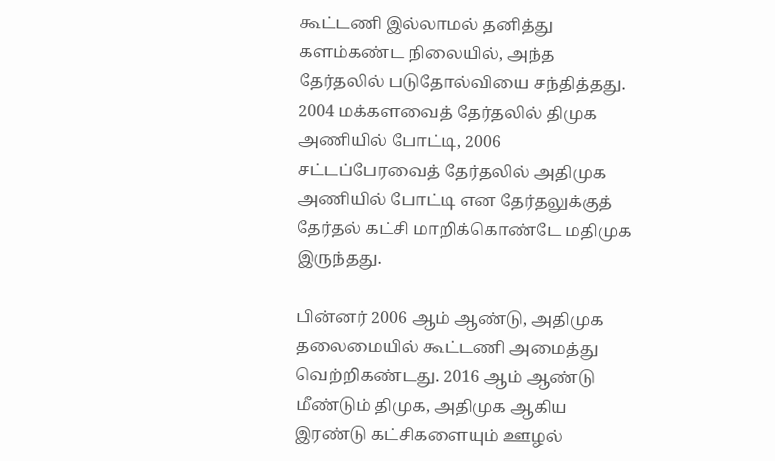கூட்டணி இல்லாமல் தனித்து களம்கண்ட நிலையில், அந்த தேர்தலில் படுதோல்வியை சந்தித்தது. 2004 மக்களவைத் தேர்தலில் திமுக அணியில் போட்டி, 2006 சட்டப்பேரவைத் தேர்தலில் அதிமுக அணியில் போட்டி என தேர்தலுக்குத் தேர்தல் கட்சி மாறிக்கொண்டே மதிமுக இருந்தது.

பின்னர் 2006 ஆம் ஆண்டு, அதிமுக தலைமையில் கூட்டணி அமைத்து வெற்றிகண்டது. 2016 ஆம் ஆண்டு மீண்டும் திமுக, அதிமுக ஆகிய இரண்டு கட்சிகளையும் ஊழல்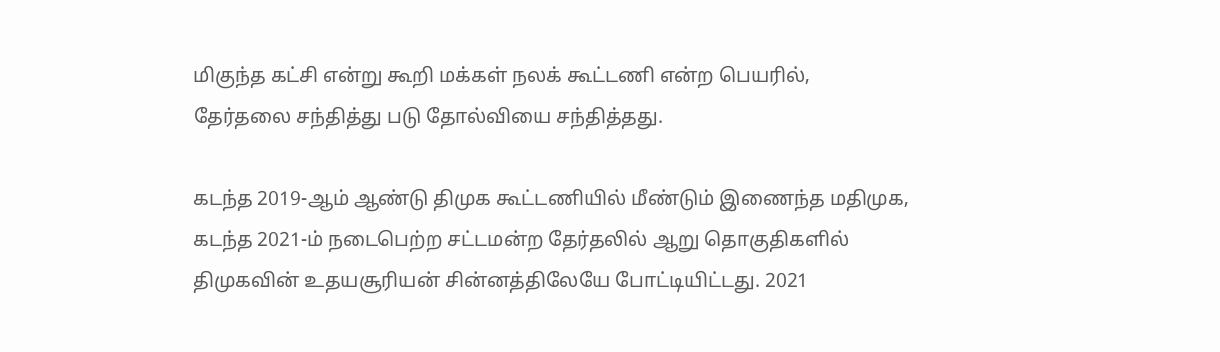மிகுந்த கட்சி என்று கூறி மக்கள் நலக் கூட்டணி என்ற பெயரில், தேர்தலை சந்தித்து படு தோல்வியை சந்தித்தது.

கடந்த 2019-ஆம் ஆண்டு திமுக கூட்டணியில் மீண்டும் இணைந்த மதிமுக, கடந்த 2021-ம் நடைபெற்ற சட்டமன்ற தேர்தலில் ஆறு தொகுதிகளில் திமுகவின் உதயசூரியன் சின்னத்திலேயே போட்டியிட்டது. 2021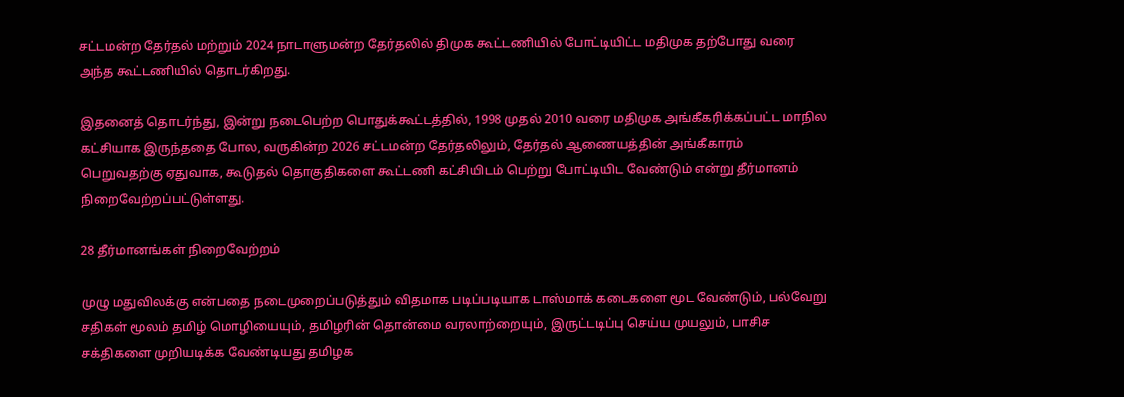சட்டமன்ற தேர்தல் மற்றும் 2024 நாடாளுமன்ற தேர்தலில் திமுக கூட்டணியில் போட்டியிட்ட மதிமுக தற்போது வரை அந்த கூட்டணியில் தொடர்கிறது.

இதனைத் தொடர்ந்து, இன்று நடைபெற்ற பொதுக்கூட்டத்தில், 1998 முதல் 2010 வரை மதிமுக அங்கீகரிக்கப்பட்ட மாநில கட்சியாக இருந்ததை போல, வருகின்ற 2026 சட்டமன்ற தேர்தலிலும், தேர்தல் ஆணையத்தின் அங்கீகாரம் பெறுவதற்கு ஏதுவாக, கூடுதல் தொகுதிகளை கூட்டணி கட்சியிடம் பெற்று போட்டியிட வேண்டும் என்று தீர்மானம் நிறைவேற்றப்பட்டுள்ளது.

28 தீர்மானங்கள் நிறைவேற்றம்

முழு மதுவிலக்கு என்பதை நடைமுறைப்படுத்தும் விதமாக படிப்படியாக டாஸ்மாக் கடைகளை மூட வேண்டும், பல்வேறு சதிகள் மூலம் தமிழ் மொழியையும், தமிழரின் தொன்மை வரலாற்றையும், இருட்டடிப்பு செய்ய முயலும், பாசிச சக்திகளை முறியடிக்க வேண்டியது தமிழக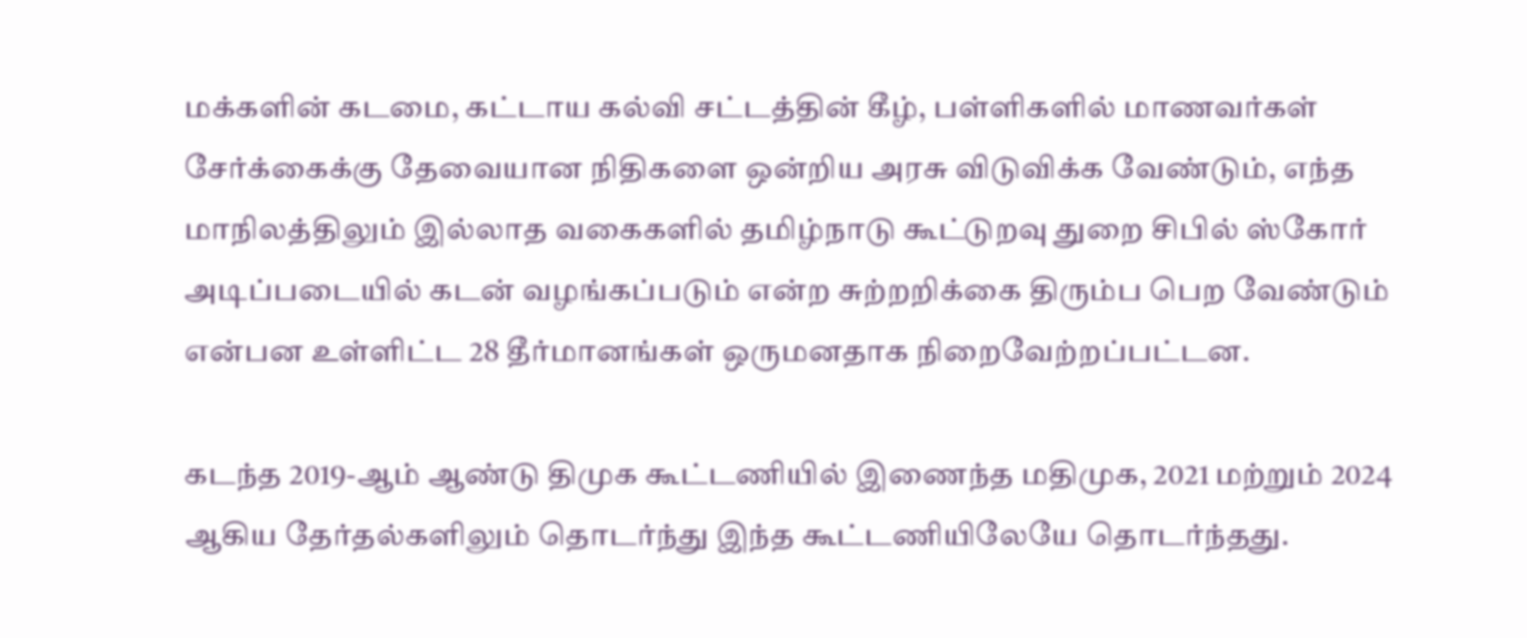மக்களின் கடமை, கட்டாய கல்வி சட்டத்தின் கீழ், பள்ளிகளில் மாணவர்கள் சேர்க்கைக்கு தேவையான நிதிகளை ஒன்றிய அரசு விடுவிக்க வேண்டும், எந்த மாநிலத்திலும் இல்லாத வகைகளில் தமிழ்நாடு கூட்டுறவு துறை சிபில் ஸ்கோர் அடிப்படையில் கடன் வழங்கப்படும் என்ற சுற்றறிக்கை திரும்ப பெற வேண்டும் என்பன உள்ளிட்ட 28 தீர்மானங்கள் ஒருமனதாக நிறைவேற்றப்பட்டன.

கடந்த 2019-ஆம் ஆண்டு திமுக கூட்டணியில் இணைந்த மதிமுக, 2021 மற்றும் 2024 ஆகிய தேர்தல்களிலும் தொடர்ந்து இந்த கூட்டணியிலேயே தொடர்ந்தது.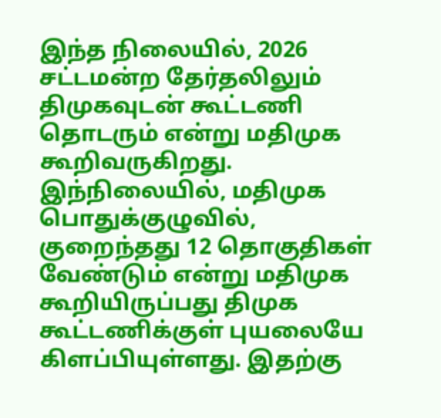இந்த நிலையில், 2026 சட்டமன்ற தேர்தலிலும் திமுகவுடன் கூட்டணி தொடரும் என்று மதிமுக கூறிவருகிறது. இந்நிலையில், மதிமுக பொதுக்குழுவில், குறைந்தது 12 தொகுதிகள் வேண்டும் என்று மதிமுக கூறியிருப்பது திமுக கூட்டணிக்குள் புயலையே கிளப்பியுள்ளது. இதற்கு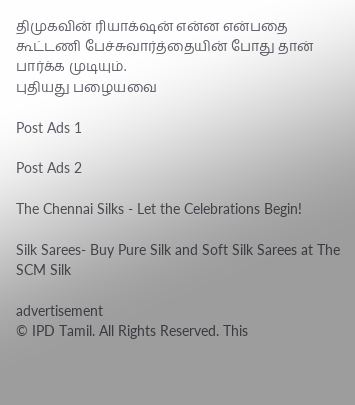திமுகவின் ரியாக்‌ஷன் என்ன என்பதை கூட்டணி பேச்சுவார்த்தையின் போது தான் பார்க்க முடியும்.
புதியது பழையவை

Post Ads 1

Post Ads 2

The Chennai Silks - Let the Celebrations Begin!

Silk Sarees- Buy Pure Silk and Soft Silk Sarees at The SCM Silk

advertisement
© IPD Tamil. All Rights Reserved. This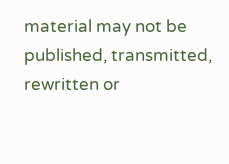material may not be published, transmitted, rewritten or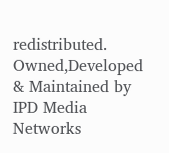redistributed.
Owned,Developed & Maintained by
IPD Media Networks